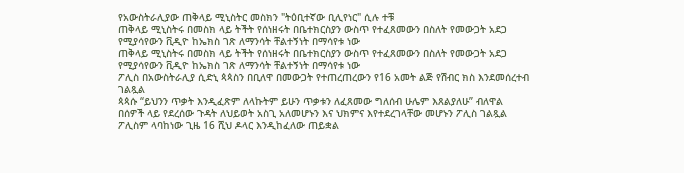የአውስትራሊያው ጠቅላይ ሚኒስትር መስክን "ትዕቢተኛው ቢሊየነር" ሲሉ ተቹ
ጠቅላይ ሚኒስትሩ በመስክ ላይ ትችት የሰነዘሩት በቤተክርስያን ውስጥ የተፈጸመውን በስለት የመውጋት አደጋ የሚያሳየውን ቪዲዮ ከኤክስ ገጽ ለማንሳት ቸልተኝነት በማሳየቱ ነው
ጠቅላይ ሚኒስትሩ በመስክ ላይ ትችት የሰነዘሩት በቤተክርስያን ውስጥ የተፈጸመውን በስለት የመውጋት አደጋ የሚያሳየውን ቪዲዮ ከኤክስ ገጽ ለማንሳት ቸልተኝነት በማሳየቱ ነው
ፖሊስ በአውስትራሊያ ሲድኒ ጳጳስን በቢለዋ በመውጋት የተጠረጠረውን የ16 አመት ልጅ የሽብር ክስ እንደመሰረተብ ገልጿል
ጳጳሱ “ይህንን ጥቃት እንዲፈጽም ለላኩትም ይሁን ጥቃቱን ለፈጸመው ግለሰብ ሁሌም እጸልያለሁ” ብለዋል
በሰዎች ላይ የደረሰው ጉዳት ለህይወት አስጊ አለመሆኑን እና ህክምና እየተደረገላቸው መሆኑን ፖሊስ ገልጿል
ፖሊስም ላባከነው ጊዜ 16 ሺህ ዶላር እንዲከፈለው ጠይቋል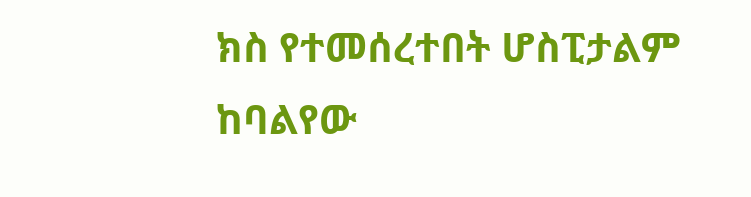ክስ የተመሰረተበት ሆስፒታልም ከባልየው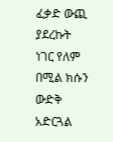ፈቃድ ውጪ ያደረኩት ነገር የለም በሚል ክሱን ውድቅ አድርጓል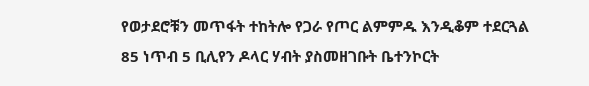የወታደሮቹን መጥፋት ተከትሎ የጋራ የጦር ልምምዱ እንዲቆም ተደርጓል
85 ነጥብ 5 ቢሊየን ዶላር ሃብት ያስመዘገቡት ቤተንኮርት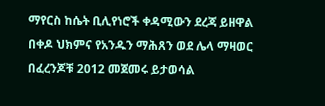ማየርስ ከሴት ቢሊየነሮች ቀዳሚውን ደረጃ ይዘዋል
በቀዶ ህክምና የአንዱን ማሕጸን ወደ ሌላ ማዛወር በፈረንጆቹ 2012 መጀመሩ ይታወሳል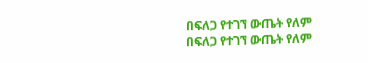በፍለጋ የተገኘ ውጤት የለም
በፍለጋ የተገኘ ውጤት የለም